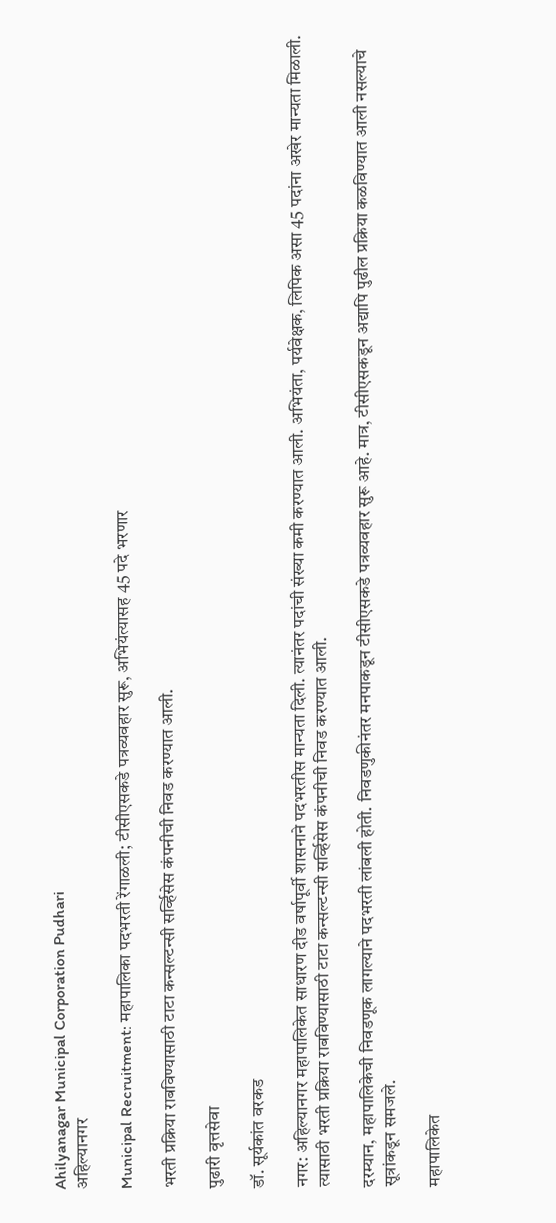Ahilyanagar Municipal Corporation Pudhari
अहिल्यानगर

Municipal Recruitment: महापालिका पदभरती रेंगाळली; टीसीएसकडे पत्रव्यवहार सुरू, अभियंत्यासह 45 पदे भरणार

भरती प्रक्रिया राबविण्यासाठी टाटा कन्सल्टन्सी सर्व्हिसेस कंपनीची निवड करण्यात आली.

पुढारी वृत्तसेवा

डॉ. सूर्यकांत वरकड

नगर: अहिल्यानगर महापालिकेत साधारण दीड वर्षापूर्वी शासनाने पदभरतीस मान्यता दिली. त्यानंतर पदांची संख्या कमी करण्यात आली. अभियंता, पर्यवेक्षक, लिपिक असा 45 पदांना अखेर मान्यता मिळाली. त्यासाठी भरती प्रक्रिया राबविण्यासाठी टाटा कन्सल्टन्सी सर्व्हिसेस कंपनीची निवड करण्यात आली.

दरम्यान, महापालिकेची निवडणूक लागल्याने पदभरती लांबली होती. निवडणुकीनंतर मनपाकडून टीसीएसकडे पत्रव्यवहार सुरू आहे. मात्र, टीसीएसकडून अद्यापि पुढील प्रक्रिया कळविण्यात आली नसल्याचे सूत्रांकडून समजले.

महापालिकेत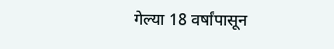गेल्या 18 वर्षांपासून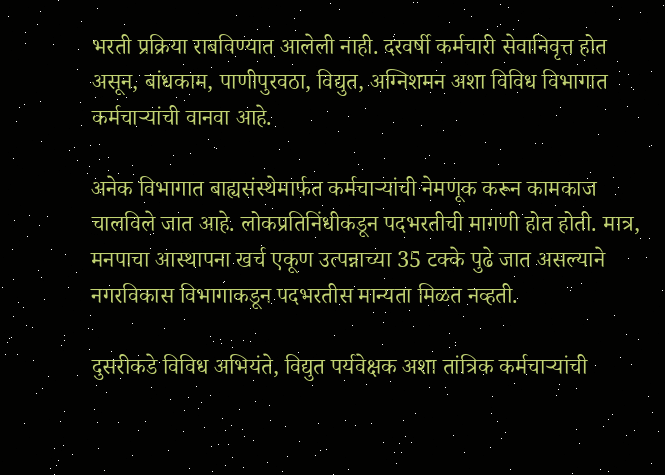भरती प्रक्रिया राबविण्यात आलेली नाही. दरवर्षी कर्मचारी सेवानिवृत्त होत असून, बांधकाम, पाणीपुरवठा, विद्युत, अग्निशमन अशा विविध विभागात कर्मचाऱ्यांची वानवा आहे.

अनेक विभागात बाह्यसंस्थेमार्फत कर्मचाऱ्यांची नेमणूक करून कामकाज चालविले जात आहे. लोकप्रतिनिंधीकडून पदभरतीची मागणी होत होती. मात्र, मनपाचा आस्थापना खर्च एकूण उत्पन्नाच्या 35 टक्के पुढे जात असल्याने नगरविकास विभागाकडून पदभरतीस मान्यता मिळत नव्हती.

दुसरीकडे विविध अभियंते, विद्युत पर्यवेक्षक अशा तांत्रिक कर्मचाऱ्यांची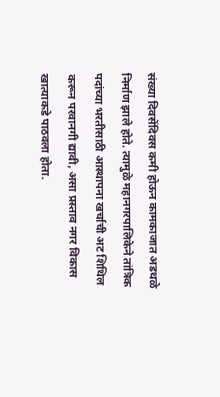संख्या दिवसेंदिवस कमी होऊन कामकाजात अडथळे निर्माण झाले होते. त्यामुळे महानगरपालिकेने तांत्रिक पदांच्या भरतीसाठी आस्थापना खर्चाची अट शिथिल करून परवानगी द्यावी, असा प्रस्ताव नगर विकास खात्याकडे पाठवला होता.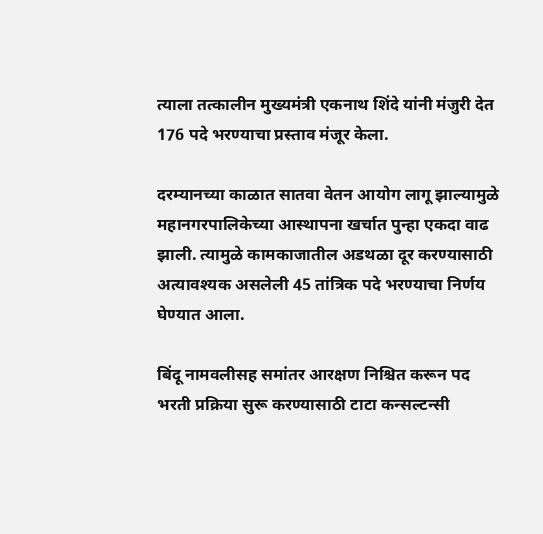त्याला तत्कालीन मुख्यमंत्री एकनाथ शिंदे यांनी मंजुरी देत 176 पदे भरण्याचा प्रस्ताव मंजूर केला.

दरम्यानच्या काळात सातवा वेतन आयोग लागू झाल्यामुळे महानगरपालिकेच्या आस्थापना खर्चात पुन्हा एकदा वाढ झाली. त्यामुळे कामकाजातील अडथळा दूर करण्यासाठी अत्यावश्यक असलेली 45 तांत्रिक पदे भरण्याचा निर्णय घेण्यात आला.

बिंदू नामवलीसह समांतर आरक्षण निश्चित करून पद भरती प्रक्रिया सुरू करण्यासाठी टाटा कन्सल्टन्सी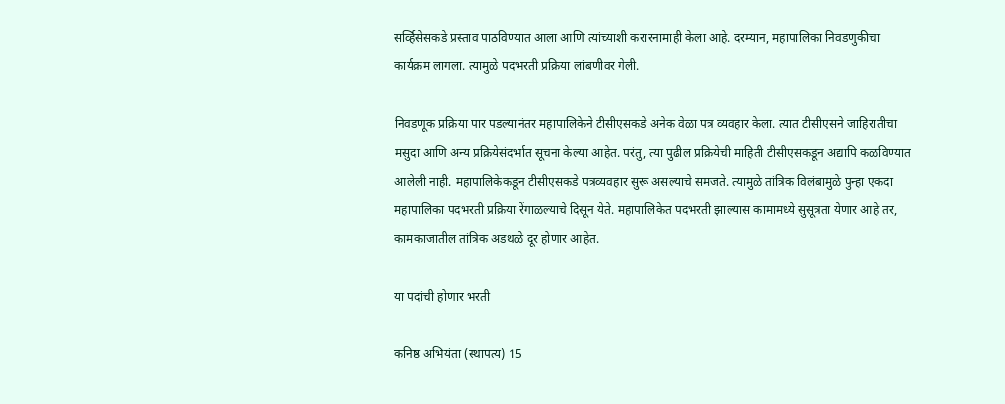सर्व्हिसेसकडे प्रस्ताव पाठविण्यात आला आणि त्यांच्याशी करारनामाही केला आहे. दरम्यान, महापालिका निवडणुकीचा कार्यक्रम लागला. त्यामुळे पदभरती प्रक्रिया लांबणीवर गेली.

निवडणूक प्रक्रिया पार पडल्यानंतर महापालिकेने टीसीएसकडे अनेक वेळा पत्र व्यवहार केला. त्यात टीसीएसने जाहिरातीचा मसुदा आणि अन्य प्रक्रियेसंदर्भात सूचना केल्या आहेत. परंतु, त्या पुढील प्रक्रियेची माहिती टीसीएसकडून अद्यापि कळविण्यात आलेली नाही. महापालिकेकडून टीसीएसकडे पत्रव्यवहार सुरू असल्याचे समजते. त्यामुळे तांत्रिक विलंबामुळे पुन्हा एकदा महापालिका पदभरती प्रक्रिया रेंगाळल्याचे दिसून येते. महापालिकेत पदभरती झाल्यास कामामध्ये सुसूत्रता येणार आहे तर, कामकाजातील तांत्रिक अडथळे दूर होणार आहेत.

या पदांची होणार भरती

कनिष्ठ अभियंता (स्थापत्य) 15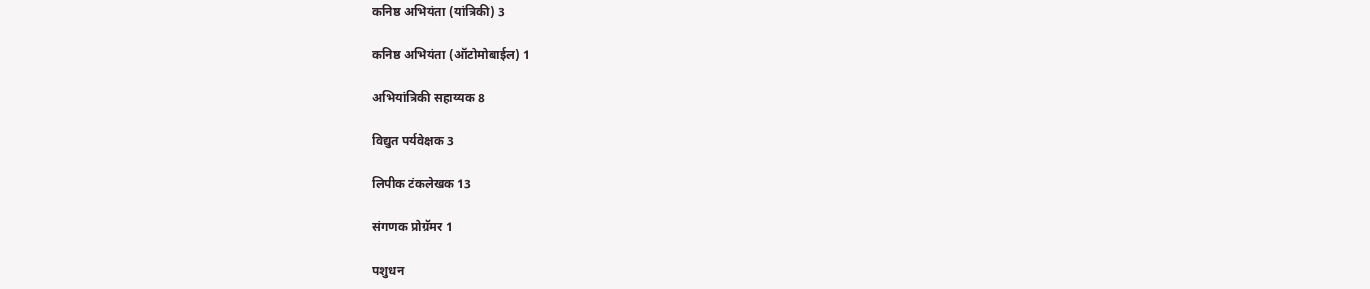कनिष्ठ अभियंता (यांत्रिकी) 3

कनिष्ठ अभियंता (ऑटोमोबाईल) 1

अभियांत्रिकी सहाय्यक 8

विद्युत पर्यवेक्षक 3

लिपीक टंकलेखक 13

संगणक प्रोग्रॅमर 1

पशुधन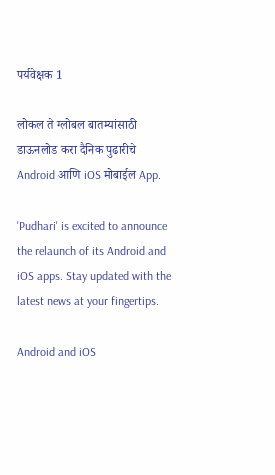पर्यवेक्षक 1

लोकल ते ग्लोबल बातम्यांसाठी डाऊनलोड करा दैनिक पुढारीचे Android आणि iOS मोबाईल App.

'Pudhari' is excited to announce the relaunch of its Android and iOS apps. Stay updated with the latest news at your fingertips.

Android and iOS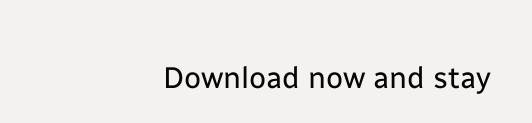Download now and stay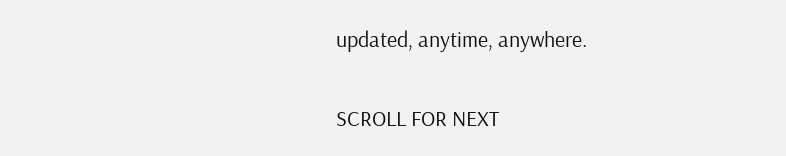updated, anytime, anywhere.

SCROLL FOR NEXT